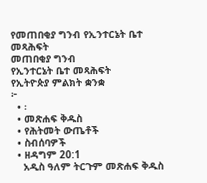የመጠበቂያ ግንብ የኢንተርኔት ቤተ መጻሕፍት
መጠበቂያ ግንብ
የኢንተርኔት ቤተ መጻሕፍት
የኢትዮጵያ ምልክት ቋንቋ
፦
  • ፡
  • መጽሐፍ ቅዱስ
  • የሕትመት ውጤቶች
  • ስብሰባዎች
  • ዘዳግም 20:1
    አዲስ ዓለም ትርጉም መጽሐፍ ቅዱስ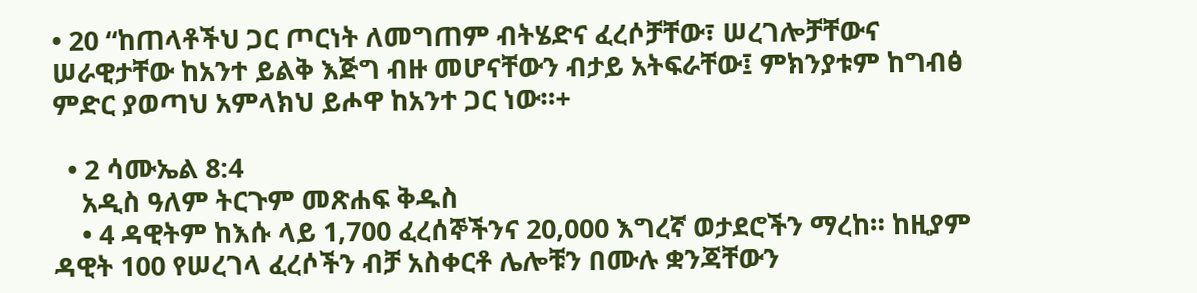• 20 “ከጠላቶችህ ጋር ጦርነት ለመግጠም ብትሄድና ፈረሶቻቸው፣ ሠረገሎቻቸውና ሠራዊታቸው ከአንተ ይልቅ እጅግ ብዙ መሆናቸውን ብታይ አትፍራቸው፤ ምክንያቱም ከግብፅ ምድር ያወጣህ አምላክህ ይሖዋ ከአንተ ጋር ነው።+

  • 2 ሳሙኤል 8:4
    አዲስ ዓለም ትርጉም መጽሐፍ ቅዱስ
    • 4 ዳዊትም ከእሱ ላይ 1,700 ፈረሰኞችንና 20,000 እግረኛ ወታደሮችን ማረከ። ከዚያም ዳዊት 100 የሠረገላ ፈረሶችን ብቻ አስቀርቶ ሌሎቹን በሙሉ ቋንጃቸውን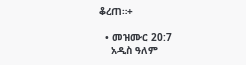ቆረጠ።+

  • መዝሙር 20:7
    አዲስ ዓለም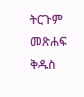ትርጉም መጽሐፍ ቅዱስ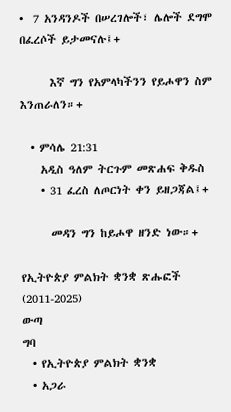•  7 አንዳንዶች በሠረገሎች፣ ሌሎች ደግሞ በፈረሶች ይታመናሉ፤+

      እኛ ግን የአምላካችንን የይሖዋን ስም እንጠራለን።+

  • ምሳሌ 21:31
    አዲስ ዓለም ትርጉም መጽሐፍ ቅዱስ
    • 31 ፈረስ ለጦርነት ቀን ይዘጋጃል፤+

      መዳን ግን ከይሖዋ ዘንድ ነው።+

የኢትዮጵያ ምልክት ቋንቋ ጽሑፎች (2011-2025)
ውጣ
ግባ
  • የኢትዮጵያ ምልክት ቋንቋ
  • አጋራ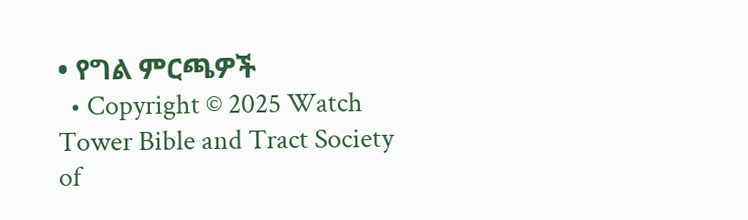• የግል ምርጫዎች
  • Copyright © 2025 Watch Tower Bible and Tract Society of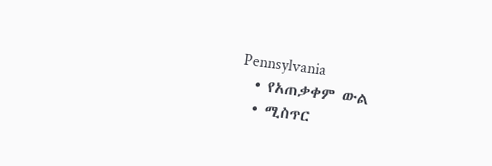Pennsylvania
  • የአጠቃቀም ውል
  • ሚስጥር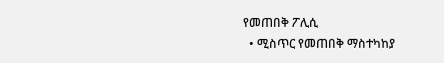የመጠበቅ ፖሊሲ
  • ሚስጥር የመጠበቅ ማስተካከያ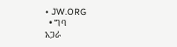• JW.ORG
  • ግባ
አጋራ